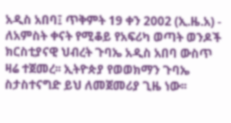አዲስ አበባ፤ ጥቅምት 19 ቀን 2002 (ኢ.ዜ.አ) - ለአምስት ቀናት የሚቆይ የአፍሪካ ወጣት ወንዶች ክርስቲያናዊ ህብረት ጉባኤ አዲስ አበባ ውስጥ ዛሬ ተጀመረ፡፡ ኢትዮጵያ የወወክማን ጉባኤ ስታስተናግድ ይህ ለመጀመሪያ ጊዜ ነው፡፡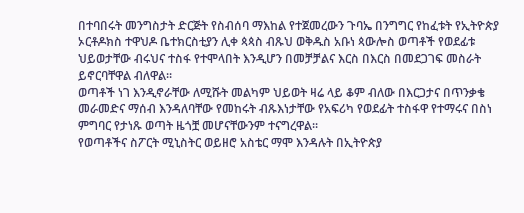በተባበሩት መንግስታት ድርጅት የስብሰባ ማእከል የተጀመረውን ጉባኤ በንግግር የከፈቱት የኢትዮጵያ ኦርቶዶክስ ተዋህዶ ቤተክርስቲያን ሊቀ ጳጳስ ብጹህ ወቅዱስ አቡነ ጳውሎስ ወጣቶች የወደፊቱ ህይወታቸው ብሩህና ተስፋ የተሞላበት እንዲሆን በመቻቻልና እርስ በእርስ በመደጋገፍ መስራት ይኖርባቸዋል ብለዋል፡፡
ወጣቶች ነገ እንዲኖራቸው ለሚሹት መልካም ህይወት ዛሬ ላይ ቆም ብለው በእርጋታና በጥንቃቄ መራመድና ማሰብ እንዳለባቸው የመከሩት ብጹእነታቸው የአፍሪካ የወደፊት ተስፋዋ የተማሩና በስነ ምግባር የታነጹ ወጣት ዜጎቿ መሆናቸውንም ተናግረዋል፡፡
የወጣቶችና ስፖርት ሚኒስትር ወይዘሮ አስቴር ማሞ እንዳሉት በኢትዮጵያ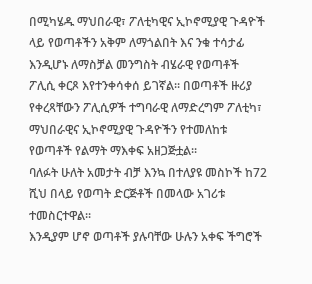በሚካሄዱ ማህበራዊ፣ ፖለቲካዊና ኢኮኖሚያዊ ጉዳዮች ላይ የወጣቶችን አቅም ለማጎልበት እና ንቁ ተሳታፊ እንዲሆኑ ለማስቻል መንግስት ብሄራዊ የወጣቶች ፖሊሲ ቀርጾ እየተንቀሳቀሰ ይገኛል፡፡ በወጣቶች ዙሪያ የቀረጻቸውን ፖሊሲዎች ተግባራዊ ለማድረግም ፖለቲካ፣ ማህበራዊና ኢኮኖሚያዊ ጉዳዮችን የተመለከቱ የወጣቶች የልማት ማእቀፍ አዘጋጅቷል፡፡
ባለፉት ሁለት አመታት ብቻ እንኳ በተለያዩ መስኮች ከ72 ሺህ በላይ የወጣት ድርጅቶች በመላው አገሪቱ ተመስርተዋል፡፡
እንዲያም ሆኖ ወጣቶች ያሉባቸው ሁሉን አቀፍ ችግሮች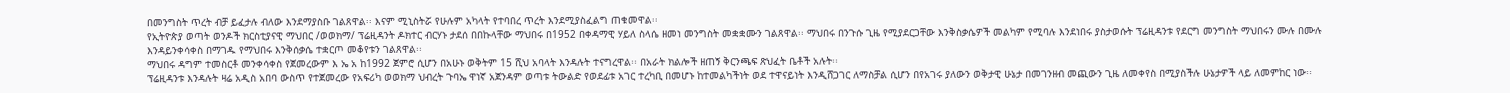በመንግስት ጥረት ብቻ ይፈታሉ ብለው እንደማያስቡ ገልጸዋል፡፡ እናም ሚኒስትሯ የሁሉም አካላት የተባበረ ጥረት እንደሚያስፈልግ ጠቁመዋል፡፡
የኢትዮጵያ ወጣት ወንዶች ክርስቲያናዊ ማህበር /ወወክማ/ ፕሬዚዳንት ዶክተር ብርሃኑ ታደሰ በበኩላቸው ማህበሩ በ1952 በቀዳማዊ ሃይለ ስላሴ ዘመነ መንግስት መቋቋሙን ገልጸዋል፡፡ ማህበሩ በንጉሱ ጊዜ የሚያደርጋቸው እንቅስቃሴዎች መልካም የሚባሉ እንደነበሩ ያስታወሱት ፕሬዚዳንቱ የደርግ መንግስት ማህበሩን ሙሉ በሙሉ እንዳይንቀሳቀስ በማገዱ የማህበሩ እንቅሰቃሴ ተቋርጦ መቆየቱን ገልጸዋል፡፡
ማህበሩ ዳግም ተመስርቶ መንቀሳቀስ የጀመረውም እ ኤ አ ከ1992 ጀምሮ ሲሆን በአሁኑ ወቅትም 15 ሺህ አባላት እንዳሉት ተናግረዋል፡፡ በአራት ክልሎች ዘጠኝ ቅርንጫፍ ጽህፈት ቤቶች አሉት፡፡
ፕሬዚዳንቱ እንዳሉት ዛሬ አዲስ አበባ ውስጥ የተጀመረው የአፍሪካ ወወክማ ህብረት ጉባኤ ዋነኛ አጀንዳም ወጣቱ ትውልድ የወደፊቱ አገር ተረካቢ በመሆኑ ከተመልካችነት ወደ ተዋናይነት እንዲሸጋገር ለማስቻል ሲሆን በየአገሩ ያለውን ወቅታዊ ሁኔታ በመገንዘብ መጪውን ጊዜ ለመቀየስ በሚያስችሉ ሁኔታዎች ላይ ለመምከር ነው፡፡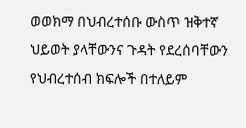ወወክማ በህብረተሰቡ ውስጥ ዝቅተኛ ህይወት ያላቸውንና ጉዳት የደረሰባቸውን የህብረተሰብ ክፍሎች በተለይም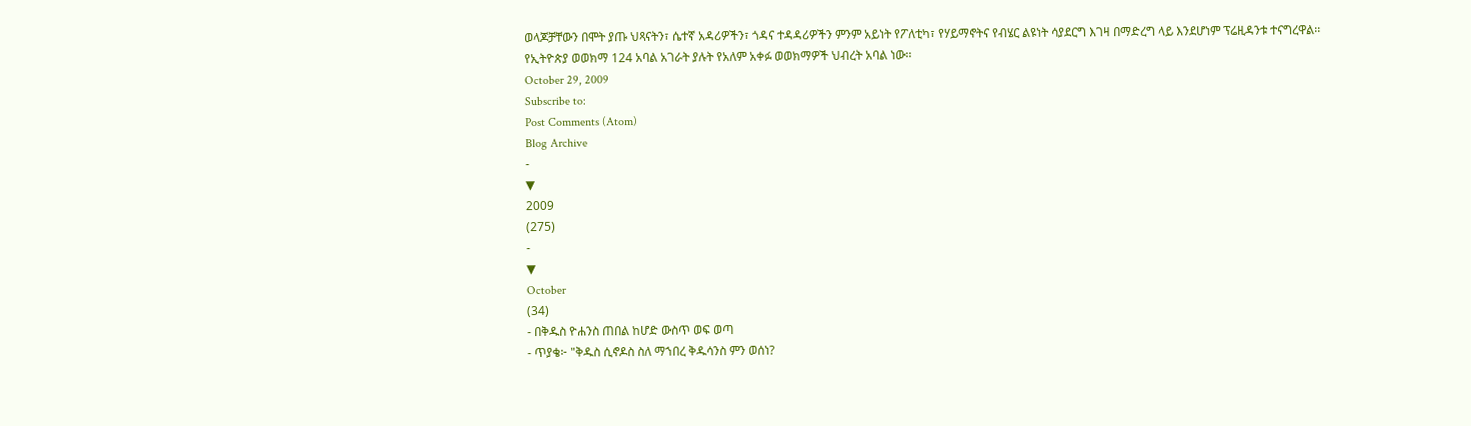ወላጆቻቸውን በሞት ያጡ ህጻናትን፣ ሴተኛ አዳሪዎችን፣ ጎዳና ተዳዳሪዎችን ምንም አይነት የፖለቲካ፣ የሃይማኖትና የብሄር ልዩነት ሳያደርግ እገዛ በማድረግ ላይ እንደሆነም ፕሬዚዳንቱ ተናግረዋል፡፡
የኢትዮጵያ ወወክማ 124 አባል አገራት ያሉት የአለም አቀፉ ወወክማዎች ህብረት አባል ነው፡፡
October 29, 2009
Subscribe to:
Post Comments (Atom)
Blog Archive
-
▼
2009
(275)
-
▼
October
(34)
- በቅዱስ ዮሐንስ ጠበል ከሆድ ውስጥ ወፍ ወጣ
- ጥያቄ፦ "ቅዱስ ሲኖዶስ ስለ ማኀበረ ቅዱሳንስ ምን ወሰነ?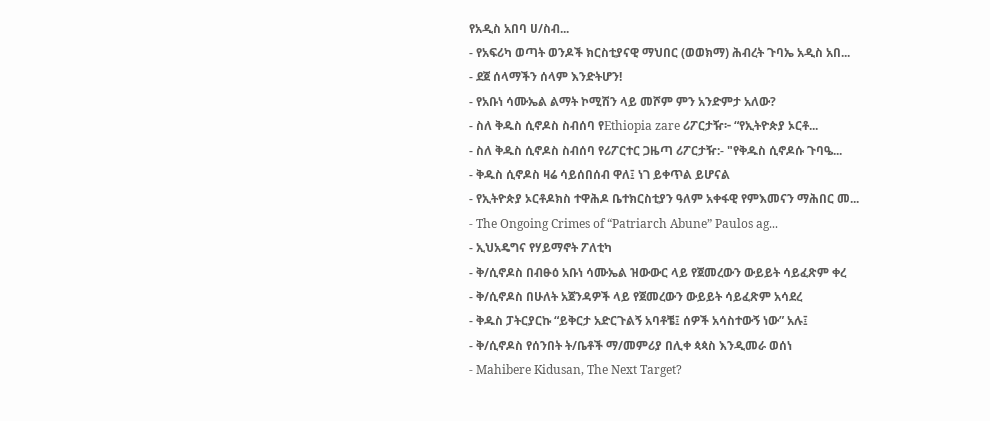የአዲስ አበባ ሀ/ስብ...
- የአፍሪካ ወጣት ወንዶች ክርስቲያናዊ ማህበር (ወወክማ) ሕብረት ጉባኤ አዲስ አበ...
- ደጀ ሰላማችን ሰላም እንድትሆን!
- የአቡነ ሳሙኤል ልማት ኮሚሽን ላይ መሾም ምን አንድምታ አለው?
- ስለ ቅዱስ ሲኖዶስ ስብሰባ የEthiopia zare ሪፖርታዥ፦ “የኢትዮጵያ ኦርቶ...
- ስለ ቅዱስ ሲኖዶስ ስብሰባ የሪፖርተር ጋዜጣ ሪፖርታዥ:- "የቅዱስ ሲኖዶሱ ጉባዔ...
- ቅዱስ ሲኖዶስ ዛሬ ሳይሰበሰብ ዋለ፤ ነገ ይቀጥል ይሆናል
- የኢትዮጵያ ኦርቶዶክስ ተዋሕዶ ቤተክርስቲያን ዓለም አቀፋዊ የምእመናን ማሕበር መ...
- The Ongoing Crimes of “Patriarch Abune” Paulos ag...
- ኢህአዴግና የሃይማኖት ፖለቲካ
- ቅ/ሲኖዶስ በብፁዕ አቡነ ሳሙኤል ዝውውር ላይ የጀመረውን ውይይት ሳይፈጽም ቀረ
- ቅ/ሲኖዶስ በሁለት አጀንዳዎች ላይ የጀመረውን ውይይት ሳይፈጽም አሳደረ
- ቅዱስ ፓትርያርኩ “ይቅርታ አድርጉልኝ አባቶቼ፤ ሰዎች አሳስተውኝ ነው” አሉ፤
- ቅ/ሲኖዶስ የሰንበት ት/ቤቶች ማ/መምሪያ በሊቀ ጳጳስ እንዲመራ ወሰነ
- Mahibere Kidusan, The Next Target?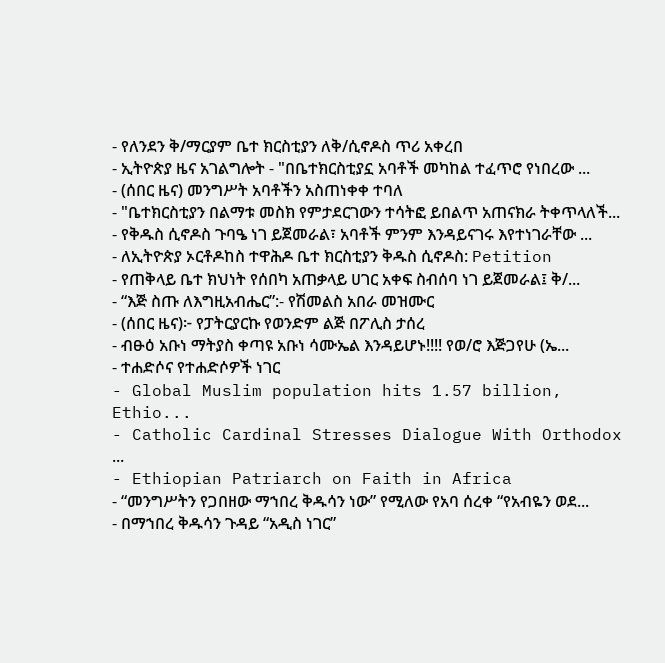- የለንደን ቅ/ማርያም ቤተ ክርስቲያን ለቅ/ሲኖዶስ ጥሪ አቀረበ
- ኢትዮጵያ ዜና አገልግሎት - "በቤተክርስቲያኗ አባቶች መካከል ተፈጥሮ የነበረው ...
- (ሰበር ዜና) መንግሥት አባቶችን አስጠነቀቀ ተባለ
- "ቤተክርስቲያን በልማቱ መስክ የምታደርገውን ተሳትፎ ይበልጥ አጠናክራ ትቀጥላለች...
- የቅዱስ ሲኖዶስ ጉባዔ ነገ ይጀመራል፣ አባቶች ምንም እንዳይናገሩ እየተነገራቸው ...
- ለኢትዮጵያ ኦርቶዶከስ ተዋሕዶ ቤተ ክርስቲያን ቅዱስ ሲኖዶስ: Petition
- የጠቅላይ ቤተ ክህነት የሰበካ አጠቃላይ ሀገር አቀፍ ስብሰባ ነገ ይጀመራል፤ ቅ/...
- “እጅ ስጡ ለእግዚአብሔር”:- የሽመልስ አበራ መዝሙር
- (ሰበር ዜና)፦ የፓትርያርኩ የወንድም ልጅ በፖሊስ ታሰረ
- ብፁዕ አቡነ ማትያስ ቀጣዩ አቡነ ሳሙኤል እንዳይሆኑ!!!! የወ/ሮ እጅጋየሁ (ኤ...
- ተሐድሶና የተሐድሶዎች ነገር
- Global Muslim population hits 1.57 billion, Ethio...
- Catholic Cardinal Stresses Dialogue With Orthodox ...
- Ethiopian Patriarch on Faith in Africa
- “መንግሥትን የጋበዘው ማኀበረ ቅዱሳን ነው” የሚለው የአባ ሰረቀ “የአብዬን ወደ...
- በማኀበረ ቅዱሳን ጉዳይ “አዲስ ነገር”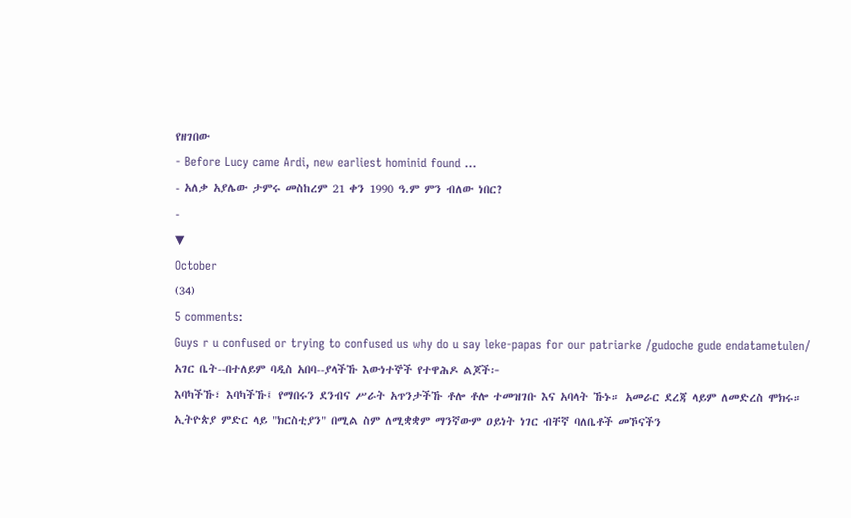የዘገበው
- Before Lucy came Ardi, new earliest hominid found ...
- አለቃ አያሌው ታምሩ መስከረም 21 ቀን 1990 ዓ.ም ምን ብለው ነበር?
-
▼
October
(34)
5 comments:
Guys r u confused or trying to confused us why do u say leke-papas for our patriarke /gudoche gude endatametulen/
አገር ቤት--በተለይም ባዲስ አበባ--ያላችኹ እውነተኞች የተዋሕዶ ልጆች፦
እባካችኹ፣ እባካችኹ፤ የማበሩን ደንብና ሥራት አጥንታችኹ ቶሎ ቶሎ ተመዝገቡ እና አባላት ኹኑ። አመራር ደረጃ ላይም ለመድረስ ሞክሩ። ኢትዮጵያ ምድር ላይ "ክርስቲያን" በሚል ስም ለሚቋቋም ማንኛውም ዐይነት ነገር ብቸኛ ባለቤቶች መኾናችን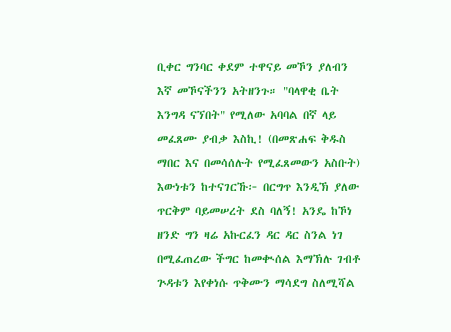ቢቀር ግንባር ቀደም ተዋናይ መኾን ያለብን እኛ መኾናችንን አትዘንጉ። "ባላዋቂ ቤት እንግዳ ናኘበት" የሚለው አባባል በኛ ላይ መፈጸሙ ያብቃ እስኪ! (በመጽሐፍ ቅዱስ ማበር እና በመሳሰሉት የሚፈጸመውን አስቡት)
እውነቱን ከተናገርኹ፦ በርግጥ እንዲኽ ያለው ጥርቅም ባይመሠረት ደስ ባለኝ! አንዴ ከኾነ ዘንድ ግን ዛሬ አኩርፈን ዳር ዳር ስንል ነገ በሚፈጠረው ችግር ከመቊሰል እማኽሉ ገብቶ ጕዳቱን እየቀነሱ ጥቅሙን ማሳደግ ስለሚሻል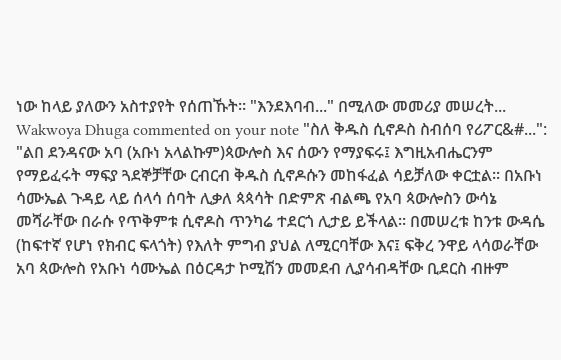ነው ከላይ ያለውን አስተያየት የሰጠኹት። "እንደእባብ..." በሚለው መመሪያ መሠረት...
Wakwoya Dhuga commented on your note "ስለ ቅዱስ ሲኖዶስ ስብሰባ የሪፖር&#...":
"ልበ ደንዳናው አባ (አቡነ አላልኩም)ጳውሎስ እና ሰውን የማያፍሩ፤ እግዚአብሔርንም የማይፈሩት ማፍያ ጓደኞቻቸው ርብርብ ቅዱስ ሲኖዶሱን መከፋፈል ሳይቻለው ቀርቷል፡፡ በአቡነ ሳሙኤል ጉዳይ ላይ ሰላሳ ሰባት ሊቃለ ጳጳሳት በድምጽ ብልጫ የአባ ጳውሎስን ውሳኔ መሻራቸው በራሱ የጥቅምቱ ሲኖዶስ ጥንካሬ ተደርጎ ሊታይ ይችላል፡፡ በመሠረቱ ከንቱ ውዳሴ (ከፍተኛ የሆነ የክብር ፍላጎት) የእለት ምግብ ያህል ለሚርባቸው እና፤ ፍቅረ ንዋይ ላሳወራቸው አባ ጳውሎስ የአቡነ ሳሙኤል በዕርዳታ ኮሚሽን መመደብ ሊያሳብዳቸው ቢደርስ ብዙም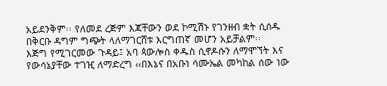አይደንቅም፡፡ የለመደ ረጅም እጃቸውን ወደ ኮሚሽኑ የገንዘብ ቋት ሲሰዱ በቅርቡ ዳግም ግጭት ላለማገርሸቱ እርግጠኛ መሆን አይቻልም፡፡
እጅግ የሚገርመው ጉዳይ፤ አባ ጳውሎስ ቀዱስ ሲኖዶሱን ለማሞኘት እና የውሳኔያቸው ተገዢ ለማድረግ ‹‹በእኔና በአቡነ ሳሙኤል መካከል ሰው ነው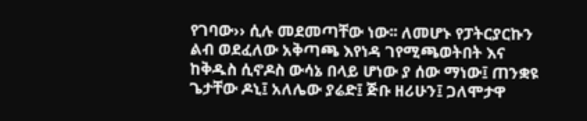የገባው›› ሲሉ መደመጣቸው ነው፡፡ ለመሆኑ የፓትርያርኩን ልብ ወደፈለው አቅጣጫ እየነዳ ገየሚጫወትበት እና ከቅዱስ ሲኖዶስ ውሳኔ በላይ ሆነው ያ ሰው ማነው፤ ጠንቋዩ ጌታቸው ዶኒ፤ አለሌው ያሬድ፤ ጅቡ ዘሪሁን፤ ጋለሞታዋ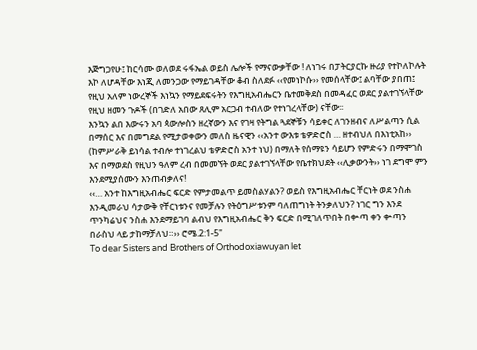እጅግጋየሁ፤ ከርሳሙ ወለወደ ሩፋኤል ወይስ ሌሎች የማናውቃቸው ! ለነገሩ በፓትርያርኩ ዙሪያ የተኮለኮሉት እኮ ለሆዳቸው እነጂ ለመንጋው የማይገዳቸው ቆብ ስለደፉ ‹‹የመነኮሱ›› የመሰላቸው፤ ልባቸው ያበጠ፤ የዚህ አለም ነውረኞች እነኳን የማይደፍሩትን የእግዚአብሔርን ቤተመቅደስ በመዳፈር ወደር ያልተገኘላቸው የዚህ ዘመን ጉዶች (በገድለ አበው ጸሊም አርጋብ ተብለው የተነገረላቸው) ናቸው፡፡
እንኳን ልበ እውሩን አባ ጳውሎስን ዘረኛውን እና የገዛ የትግል ጓደኞቹን ሳይቀር ለገንዘብና ለሥልጣን ሲል በማሰር እና በመግደል የሚታወቀውን መለስ ዜናዊን ‹‹አንተ ውእቱ ቴዎድሮስ … ዘተብህለ በእነቲአከ›› (ከምሥራቅ ይነሳል ተብሎ ተነገረልህ ቴዎድሮስ አንተ ነህ) በማለት የሰማዩን ሳይሆን የምድሩን በማሞገስ እና በማወደስ የዚህን ዓለም ረብ በመመኘት ወደር ያልተገኘላቸው የቤተክህደት ‹‹ሊቃውንት›› ነገ ደግሞ ምን እንደሚያሰሙን እንጠብቃለና!
‹‹… አንተ ከእግዚአብሔር ፍርድ የምታመልጥ ይመስልሃልን? ወይስ የእግዚአብሔር ቸርነት ወደ ንስሐ እንዲመራህ ሳታውቅ የቸርነቱንና የመቻሉን የትዕግሥቱንም ባለጠግነት ትንቃለህን? ነገር ግን እንደ ጥንካሬህና ንስሐ እንደማይገባ ልብህ የእግዚአብሔር ቅን ፍርድ በሚገለጥበት በቍጣ ቀን ቍጣን በራስህ ላይ ታከማቻለህ።›› ሮሜ.2:1-5"
To dear Sisters and Brothers of Orthodoxiawuyan let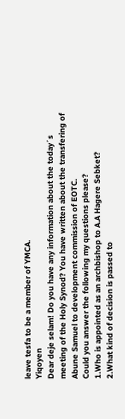leave tesfa to be a member of YMCA.
Yiqoyen
Dear deje selam! Do you have any information about the today´s meeting of the Holy Synod? You have written about the transfering of Abune Samuel to development commission of EOTC.
Could you answer the following my questions please?
1.Who is appointed as an archbishop to A.A Hagere Sebket?
2.What kind of decision is passed to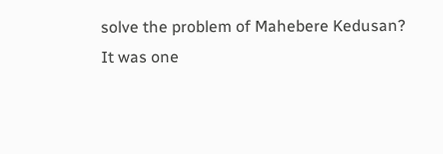solve the problem of Mahebere Kedusan?
It was one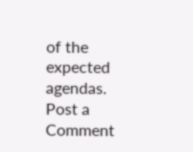of the expected agendas.
Post a Comment